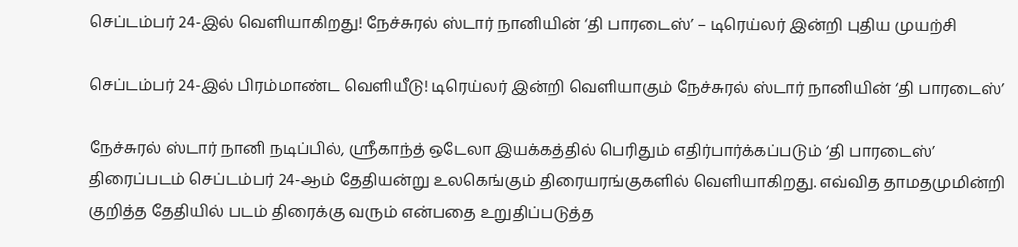செப்டம்பர் 24-இல் வெளியாகிறது! நேச்சுரல் ஸ்டார் நானியின் ‘தி பாரடைஸ்’ – டிரெய்லர் இன்றி புதிய முயற்சி

செப்டம்பர் 24-இல் பிரம்மாண்ட வெளியீடு! டிரெய்லர் இன்றி வெளியாகும் நேச்சுரல் ஸ்டார் நானியின் ‘தி பாரடைஸ்’

நேச்சுரல் ஸ்டார் நானி நடிப்பில், ஸ்ரீகாந்த் ஒடேலா இயக்கத்தில் பெரிதும் எதிர்பார்க்கப்படும் ‘தி பாரடைஸ்’ திரைப்படம் செப்டம்பர் 24-ஆம் தேதியன்று உலகெங்கும் திரையரங்குகளில் வெளியாகிறது. எவ்வித தாமதமுமின்றி குறித்த தேதியில் படம் திரைக்கு வரும் என்பதை உறுதிப்படுத்த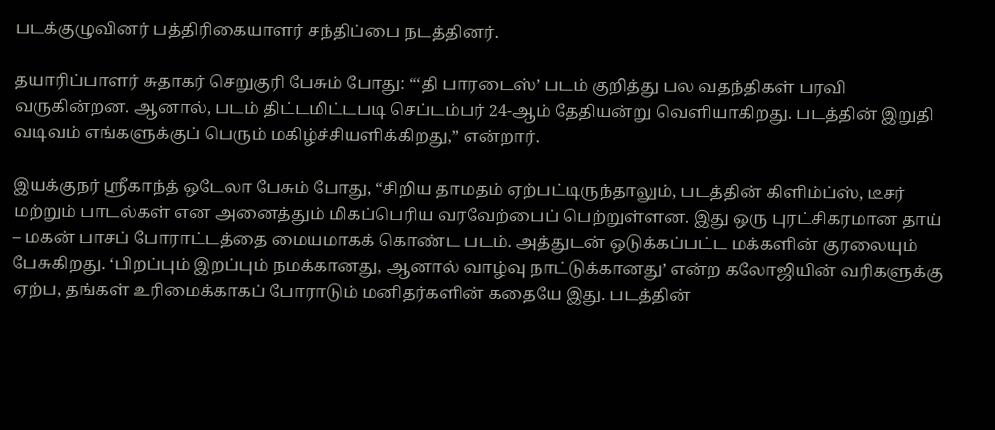படக்குழுவினர் பத்திரிகையாளர் சந்திப்பை நடத்தினர்.

தயாரிப்பாளர் சுதாகர் செறுகுரி பேசும் போது: “‘தி பாரடைஸ்’ படம் குறித்து பல வதந்திகள் பரவி வருகின்றன. ஆனால், படம் திட்டமிட்டபடி செப்டம்பர் 24-ஆம் தேதியன்று வெளியாகிறது. படத்தின் இறுதி வடிவம் எங்களுக்குப் பெரும் மகிழ்ச்சியளிக்கிறது,” என்றார்.

இயக்குநர் ஸ்ரீகாந்த் ஒடேலா பேசும் போது, “சிறிய தாமதம் ஏற்பட்டிருந்தாலும், படத்தின் கிளிம்ப்ஸ், டீசர் மற்றும் பாடல்கள் என அனைத்தும் மிகப்பெரிய வரவேற்பைப் பெற்றுள்ளன. இது ஒரு புரட்சிகரமான தாய் – மகன் பாசப் போராட்டத்தை மையமாகக் கொண்ட படம். அத்துடன் ஒடுக்கப்பட்ட மக்களின் குரலையும் பேசுகிறது. ‘பிறப்பும் இறப்பும் நமக்கானது, ஆனால் வாழ்வு நாட்டுக்கானது’ என்ற கலோஜியின் வரிகளுக்கு ஏற்ப, தங்கள் உரிமைக்காகப் போராடும் மனிதர்களின் கதையே இது. படத்தின்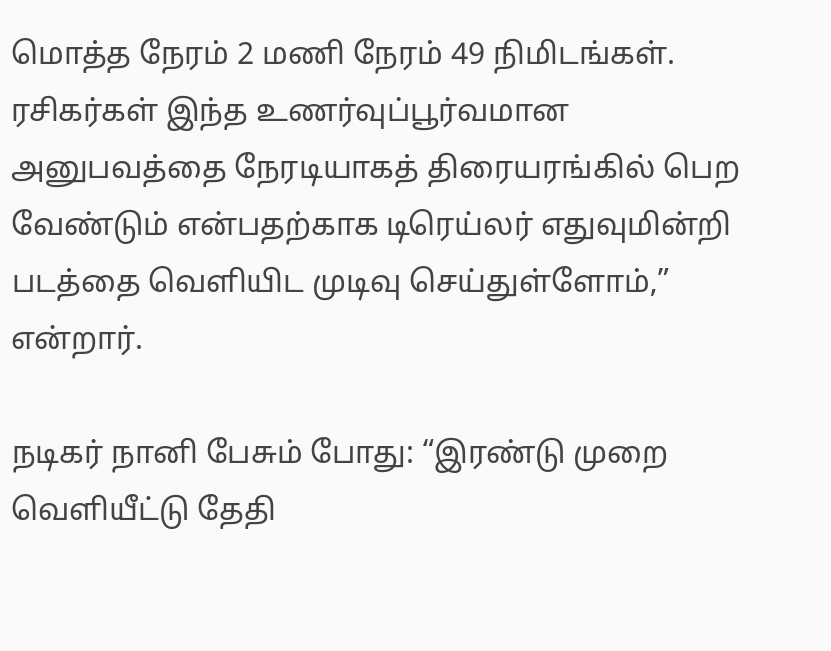மொத்த நேரம் 2 மணி நேரம் 49 நிமிடங்கள். ரசிகர்கள் இந்த உணர்வுப்பூர்வமான அனுபவத்தை நேரடியாகத் திரையரங்கில் பெற வேண்டும் என்பதற்காக டிரெய்லர் எதுவுமின்றி படத்தை வெளியிட முடிவு செய்துள்ளோம்,” என்றார்.

நடிகர் நானி பேசும் போது: “இரண்டு முறை வெளியீட்டு தேதி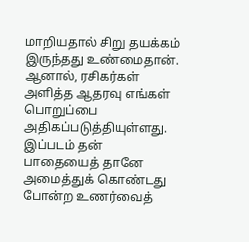மாறியதால் சிறு தயக்கம் இருந்தது உண்மைதான். ஆனால், ரசிகர்கள் அளித்த ஆதரவு எங்கள் பொறுப்பை அதிகப்படுத்தியுள்ளது. இப்படம் தன் பாதையைத் தானே அமைத்துக் கொண்டது போன்ற உணர்வைத்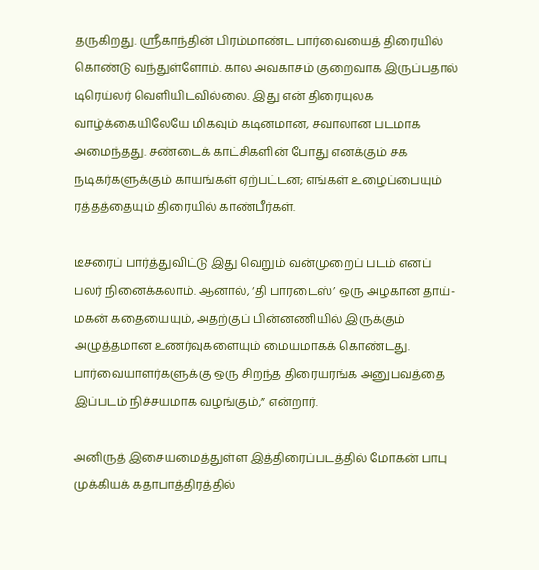தருகிறது. ஸ்ரீகாந்தின் பிரம்மாண்ட பார்வையைத் திரையில் கொண்டு வந்துள்ளோம். கால அவகாசம் குறைவாக இருப்பதால் டிரெய்லர் வெளியிடவில்லை. இது என் திரையுலக வாழ்க்கையிலேயே மிகவும் கடினமான, சவாலான படமாக அமைந்தது. சண்டைக் காட்சிகளின் போது எனக்கும் சக நடிகர்களுக்கும் காயங்கள் ஏற்பட்டன; எங்கள் உழைப்பையும் ரத்தத்தையும் திரையில் காண்பீர்கள்.

டீசரைப் பார்த்துவிட்டு இது வெறும் வன்முறைப் படம் எனப் பலர் நினைக்கலாம். ஆனால், ‘தி பாரடைஸ்’ ஒரு அழகான தாய்-மகன் கதையையும், அதற்குப் பின்னணியில் இருக்கும் அழுத்தமான உணர்வுகளையும் மையமாகக் கொண்டது. பார்வையாளர்களுக்கு ஒரு சிறந்த திரையரங்க அனுபவத்தை இப்படம் நிச்சயமாக வழங்கும்,” என்றார்.

அனிருத் இசையமைத்துள்ள இத்திரைப்படத்தில் மோகன் பாபு முக்கியக் கதாபாத்திரத்தில்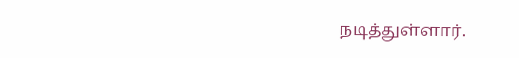நடித்துள்ளார்.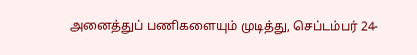அனைத்துப் பணிகளையும் முடித்து, செப்டம்பர் 24-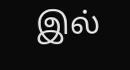இல்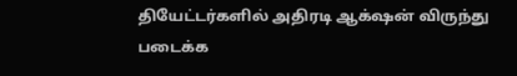தியேட்டர்களில் அதிரடி ஆக்‌ஷன் விருந்து படைக்க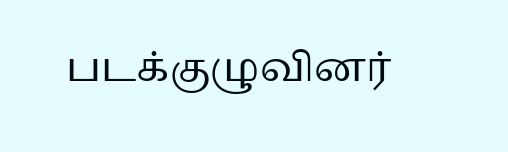படக்குழுவினர்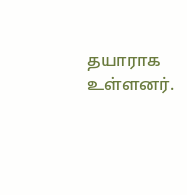தயாராக உள்ளனர்.